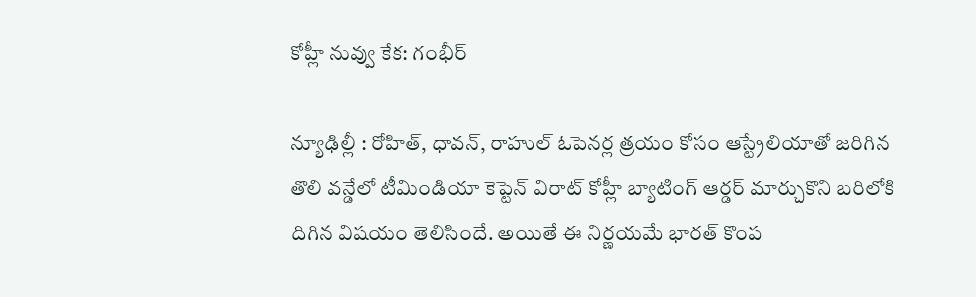కోహ్లీ నువ్వు కేక: గంభీర్

న్యూఢిల్లీ : రోహిత్, ధావన్, రాహుల్ ఓపెనర్ల త్రయం కోసం ఆస్ట్రేలియాతో జరిగిన తొలి వన్డేలో టీమిండియా కెప్టెన్ విరాట్ కోహ్లీ బ్యాటింగ్ ఆర్డర్ మార్చుకొని బరిలోకి దిగిన విషయం తెలిసిందే. అయితే ఈ నిర్ణయమే భారత్ కొంప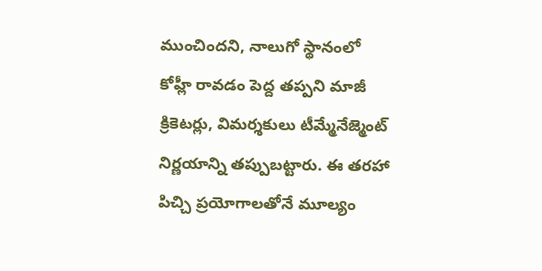ముంచిందని, నాలుగో స్థానంలో కోహ్లీ రావడం పెద్ద తప్పని మాజీ క్రికెటర్లు, విమర్శకులు టీమ్మేనేజ్మెంట్ నిర్ణయాన్ని తప్పుబట్టారు. ఈ తరహా పిచ్చి ప్రయోగాలతోనే మూల్యం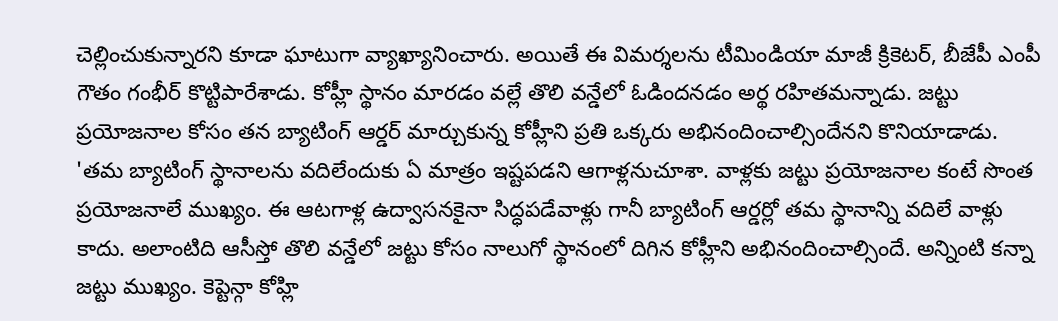చెల్లించుకున్నారని కూడా ఘాటుగా వ్యాఖ్యానించారు. అయితే ఈ విమర్శలను టీమిండియా మాజీ క్రికెటర్, బీజేపీ ఎంపీ గౌతం గంభీర్ కొట్టిపారేశాడు. కోహ్లీ స్థానం మారడం వల్లే తొలి వన్డేలో ఓడిందనడం అర్థ రహితమన్నాడు. జట్టు ప్రయోజనాల కోసం తన బ్యాటింగ్ ఆర్డర్ మార్చుకున్న కోహ్లీని ప్రతి ఒక్కరు అభినందించాల్సిందేనని కొనియాడాడు.
'తమ బ్యాటింగ్ స్థానాలను వదిలేందుకు ఏ మాత్రం ఇష్టపడని ఆగాళ్లనుచూశా. వాళ్లకు జట్టు ప్రయోజనాల కంటే సొంత ప్రయోజనాలే ముఖ్యం. ఈ ఆటగాళ్ల ఉద్వాసనకైనా సిద్ధపడేవాళ్లు గానీ బ్యాటింగ్ ఆర్డర్లో తమ స్థానాన్ని వదిలే వాళ్లు కాదు. అలాంటిది ఆసీస్తో తొలి వన్డేలో జట్టు కోసం నాలుగో స్థానంలో దిగిన కోహ్లీని అభినందించాల్సిందే. అన్నింటి కన్నా జట్టు ముఖ్యం. కెప్టెన్గా కోహ్లి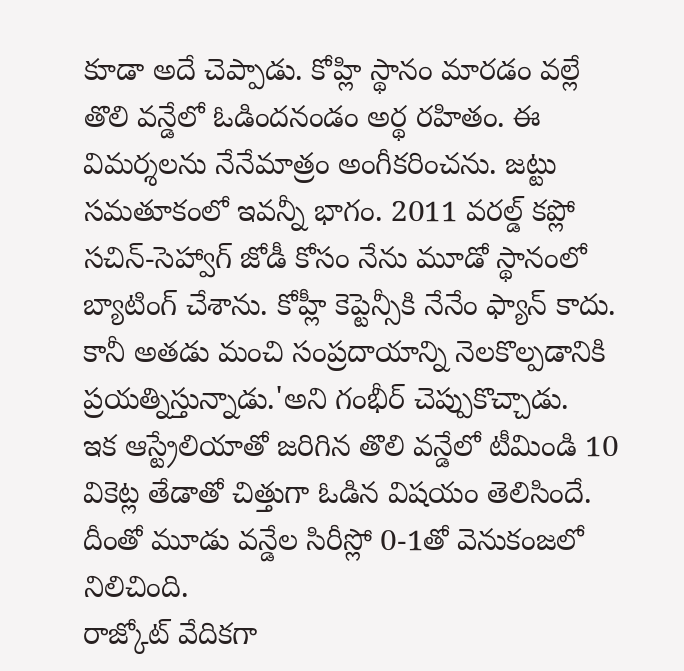కూడా అదే చెప్పాడు. కోహ్లి స్థానం మారడం వల్లే తొలి వన్డేలో ఓడిందనండం అర్థ రహితం. ఈ విమర్శలను నేనేమాత్రం అంగీకరించను. జట్టు సమతూకంలో ఇవన్నీ భాగం. 2011 వరల్డ్ కప్లో సచిన్-సెహ్వాగ్ జోడీ కోసం నేను మూడో స్థానంలో బ్యాటింగ్ చేశాను. కోహ్లీ కెప్టెన్సీకి నేనేం ఫ్యాన్ కాదు. కానీ అతడు మంచి సంప్రదాయాన్ని నెలకొల్పడానికి ప్రయత్నిస్తున్నాడు.'అని గంభీర్ చెప్పుకొచ్చాడు.
ఇక ఆస్ట్రేలియాతో జరిగిన తొలి వన్డేలో టీమిండి 10 వికెట్ల తేడాతో చిత్తుగా ఓడిన విషయం తెలిసిందే. దీంతో మూడు వన్డేల సిరీస్లో 0-1తో వెనుకంజలో నిలిచింది.
రాజ్కోట్ వేదికగా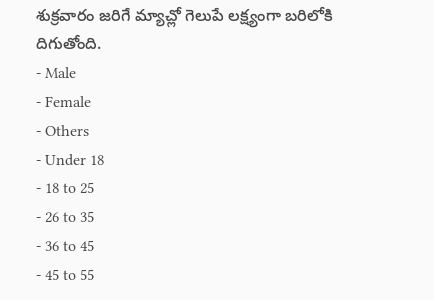శుక్రవారం జరిగే మ్యాచ్లో గెలుపే లక్ష్యంగా బరిలోకి దిగుతోంది.
- Male
- Female
- Others
- Under 18
- 18 to 25
- 26 to 35
- 36 to 45
- 45 to 55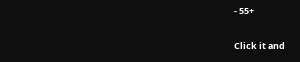- 55+


Click it and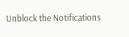Unblock the Notifications